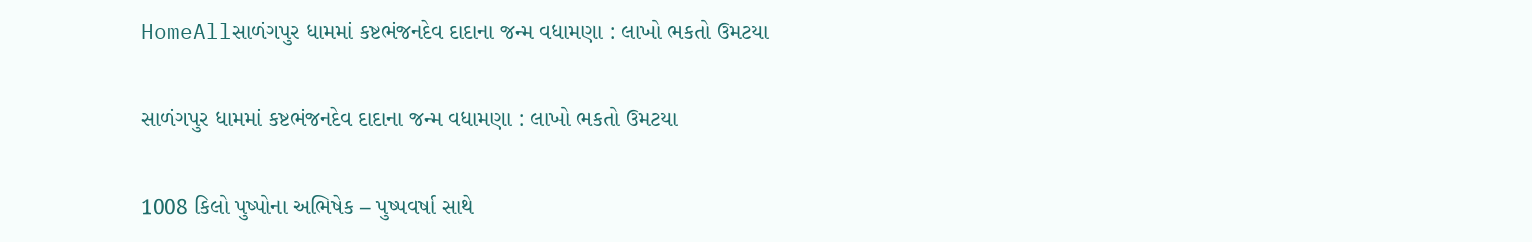HomeAllસાળંગપુર ધામમાં કષ્ટભંજનદેવ દાદાના જન્મ વધામણા : લાખો ભકતો ઉમટયા

સાળંગપુર ધામમાં કષ્ટભંજનદેવ દાદાના જન્મ વધામણા : લાખો ભકતો ઉમટયા

1008 કિલો પુષ્પોના અભિષેક – પુષ્પવર્ષા સાથે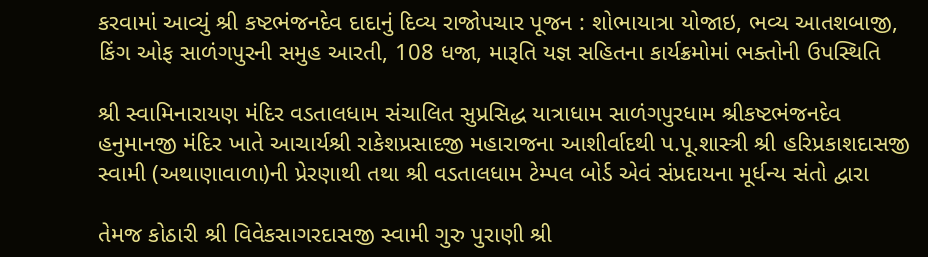કરવામાં આવ્યું શ્રી કષ્ટભંજનદેવ દાદાનું દિવ્ય રાજોપચાર પૂજન : શોભાયાત્રા યોજાઇ, ભવ્ય આતશબાજી, કિંગ ઓફ સાળંગપુરની સમુહ આરતી, 108 ધજા, મારૂતિ યજ્ઞ સહિતના કાર્યક્રમોમાં ભક્તોની ઉપસ્થિતિ

શ્રી સ્વામિનારાયણ મંદિર વડતાલધામ સંચાલિત સુપ્રસિદ્ધ યાત્રાધામ સાળંગપુરધામ શ્રીકષ્ટભંજનદેવ હનુમાનજી મંદિર ખાતે આચાર્યશ્રી રાકેશપ્રસાદજી મહારાજના આશીર્વાદથી પ.પૂ.શાસ્ત્રી શ્રી હરિપ્રકાશદાસજી સ્વામી (અથાણાવાળા)ની પ્રેરણાથી તથા શ્રી વડતાલધામ ટેમ્પલ બોર્ડ એવં સંપ્રદાયના મૂર્ધન્ય સંતો દ્વારા

તેમજ કોઠારી શ્રી વિવેકસાગરદાસજી સ્વામી ગુરુ પુરાણી શ્રી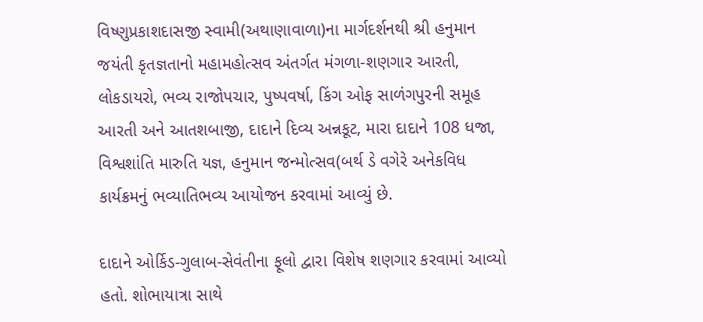વિષ્ણુપ્રકાશદાસજી સ્વામી(અથાણાવાળા)ના માર્ગદર્શનથી શ્રી હનુમાન જયંતી કૃતજ્ઞતાનો મહામહોત્સવ અંતર્ગત મંગળા-શણગાર આરતી, લોકડાયરો, ભવ્ય રાજોપચાર, પુષ્પવર્ષા, કિંગ ઓફ સાળંગપુરની સમૂહ આરતી અને આતશબાજી, દાદાને દિવ્ય અન્નકૂટ, મારા દાદાને 108 ધજા, વિશ્વશાંતિ મારુતિ યજ્ઞ, હનુમાન જન્મોત્સવ(બર્થ ડે વગેરે અનેકવિધ કાર્યક્રમનું ભવ્યાતિભવ્ય આયોજન કરવામાં આવ્યું છે.

દાદાને ઓર્કિડ-ગુલાબ-સેવંતીના ફૂલો દ્વારા વિશેષ શણગાર કરવામાં આવ્યો હતો. શોભાયાત્રા સાથે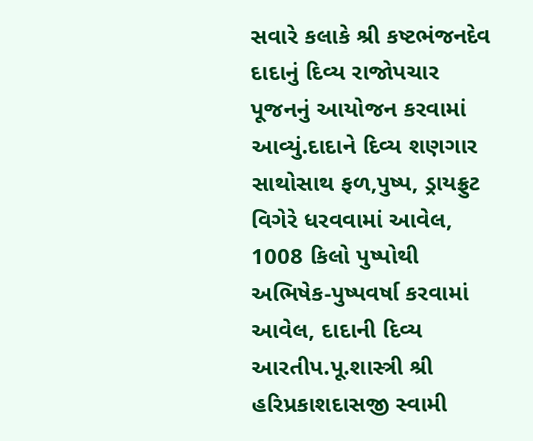સવારે કલાકે શ્રી કષ્ટભંજનદેવ દાદાનું દિવ્ય રાજોપચાર પૂજનનું આયોજન કરવામાં આવ્યું.દાદાને દિવ્ય શણગાર સાથોસાથ ફળ,પુષ્પ, ડ્રાયફ્રુટ વિગેરે ધરવવામાં આવેલ, 1008 કિલો પુષ્પોથી અભિષેક-પુષ્પવર્ષા કરવામાં આવેલ, દાદાની દિવ્ય આરતીપ.પૂ.શાસ્ત્રી શ્રી હરિપ્રકાશદાસજી સ્વામી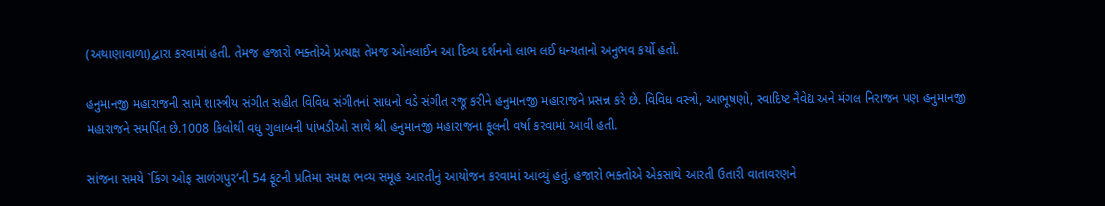(અથાણાવાળા)દ્વારા કરવામાં હતી. તેમજ હજારો ભક્તોએ પ્રત્યક્ષ તેમજ ઓનલાઈન આ દિવ્ય દર્શનનો લાભ લઈ ધન્યતાનો અનુભવ કર્યો હતો.

હનુમાનજી મહારાજની સામે શાસ્ત્રીય સંગીત સહીત વિવિધ સંગીતનાં સાધનો વડે સંગીત રજૂ કરીને હનુમાનજી મહારાજને પ્રસન્ન કરે છે. વિવિધ વસ્ત્રો, આભૂષણો, સ્વાદિષ્ટ નૈવેદ્ય અને મંગલ નિરાજન પણ હનુમાનજી મહારાજને સમર્પિત છે.1008 કિલોથી વધુ ગુલાબની પાંખડીઓ સાથે શ્રી હનુમાનજી મહારાજના ફૂલની વર્ષા કરવામાં આવી હતી.

સાંજના સમયે `કિંગ ઓફ સાળંગપુર’ની 54 ફૂટની પ્રતિમા સમક્ષ ભવ્ય સમૂહ આરતીનું આયોજન કરવામાં આવ્યું હતું. હજારો ભક્તોએ એકસાથે આરતી ઉતારી વાતાવરણને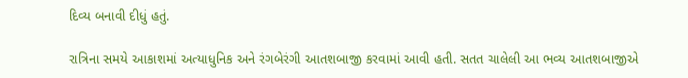દિવ્ય બનાવી દીધું હતું.

રાત્રિના સમયે આકાશમાં અત્યાધુનિક અને રંગબેરંગી આતશબાજી કરવામાં આવી હતી. સતત ચાલેલી આ ભવ્ય આતશબાજીએ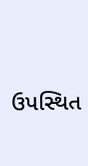ઉપસ્થિત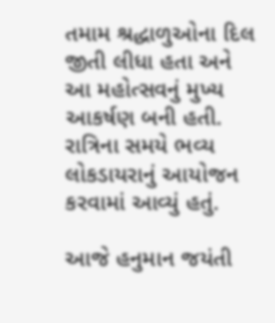તમામ શ્રદ્ધાળુઓના દિલ જીતી લીધા હતા અને આ મહોત્સવનું મુખ્ય આકર્ષણ બની હતી. રાત્રિના સમયે ભવ્ય લોકડાયરાનું આયોજન કરવામાં આવ્યું હતું.

આજે હનુમાન જયંતી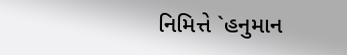નિમિત્તે `હનુમાન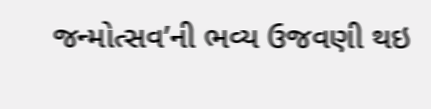જન્મોત્સવ’ની ભવ્ય ઉજવણી થઇ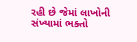રહી છે જેમાં લાખોની સંખ્યામાં ભક્તો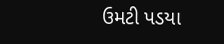ઉમટી પડયા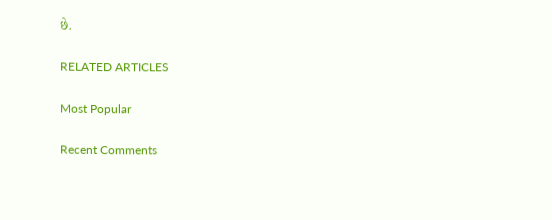છે.

RELATED ARTICLES

Most Popular

Recent Comments